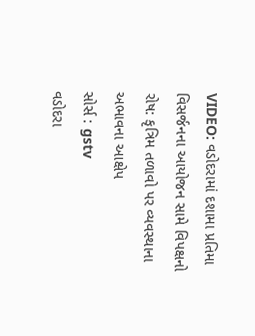VIDEO: વડોદરામાં દશામા પ્રતિમા વિસર્જનના આયોજન સામે વિપક્ષનો રોષ: કૃત્રિમ તળાવો પર વ્યવસ્થાના અભાવના આક્ષેપ
સોર્સ : gstv
વડોદરા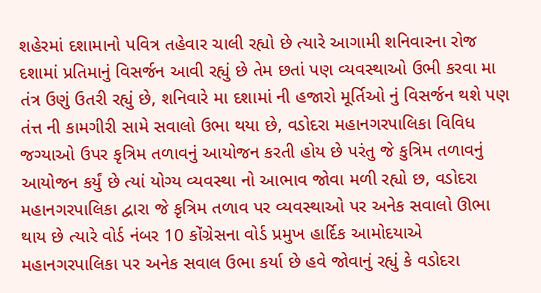શહેરમાં દશામાનો પવિત્ર તહેવાર ચાલી રહ્યો છે ત્યારે આગામી શનિવારના રોજ દશામાં પ્રતિમાનું વિસર્જન આવી રહ્યું છે તેમ છતાં પણ વ્યવસ્થાઓ ઉભી કરવા મા તંત્ર ઉણું ઉતરી રહ્યું છે, શનિવારે મા દશામાં ની હજારો મૂર્તિઓ નું વિસર્જન થશે પણ તંત્ત ની કામગીરી સામે સવાલો ઉભા થયા છે, વડોદરા મહાનગરપાલિકા વિવિધ જગ્યાઓ ઉપર કૃત્રિમ તળાવનું આયોજન કરતી હોય છે પરંતુ જે કુત્રિમ તળાવનું આયોજન કર્યું છે ત્યાં યોગ્ય વ્યવસ્થા નો આભાવ જોવા મળી રહ્યો છ, વડોદરા મહાનગરપાલિકા દ્વારા જે કૃત્રિમ તળાવ પર વ્યવસ્થાઓ પર અનેક સવાલો ઊભા થાય છે ત્યારે વોર્ડ નંબર 10 કોંગ્રેસના વોર્ડ પ્રમુખ હાર્દિક આમોદયાએ મહાનગરપાલિકા પર અનેક સવાલ ઉભા કર્યા છે હવે જોવાનું રહ્યું કે વડોદરા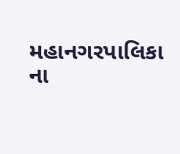મહાનગરપાલિકા ના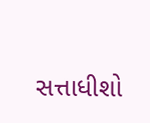સત્તાધીશો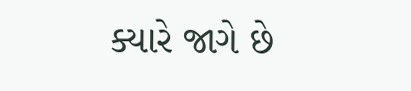ક્યારે જાગે છે